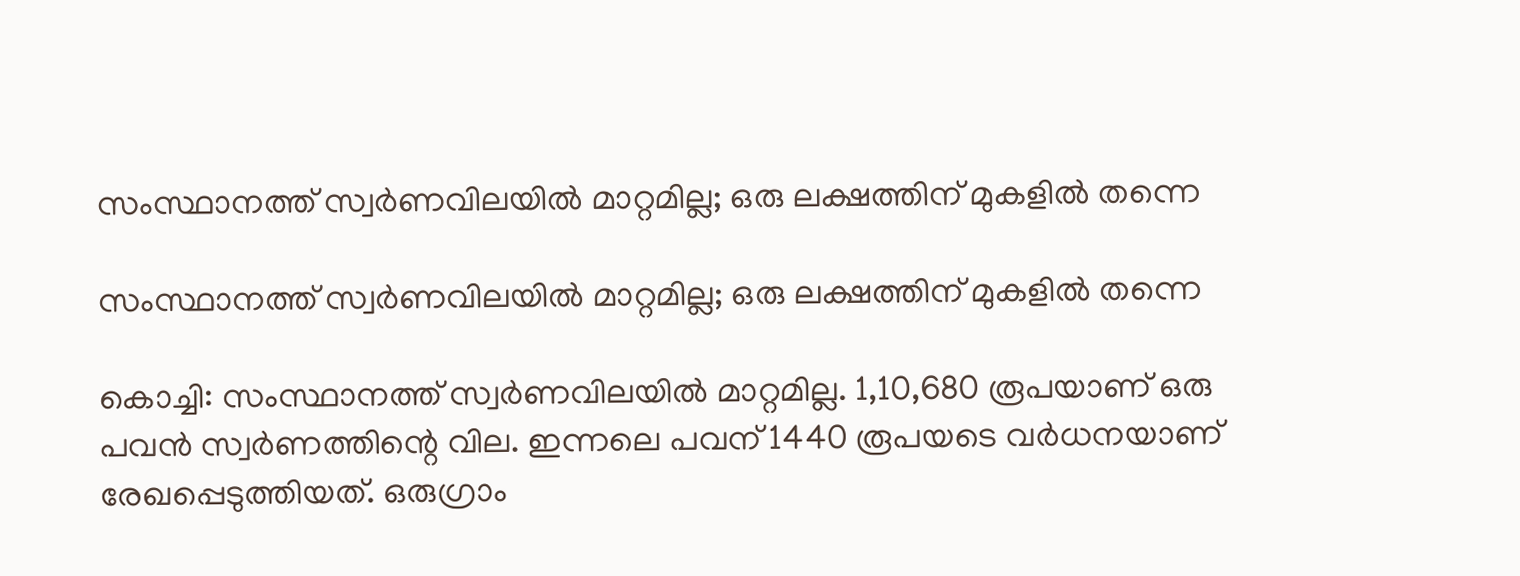സംസ്ഥാനത്ത് സ്വര്‍ണവിലയില്‍ മാറ്റമില്ല; ഒരു ലക്ഷത്തിന് മുകളില്‍ തന്നെ

സംസ്ഥാനത്ത് സ്വര്‍ണവിലയില്‍ മാറ്റമില്ല; ഒരു ലക്ഷത്തിന് മുകളില്‍ തന്നെ

കൊച്ചി: സംസ്ഥാനത്ത് സ്വര്‍ണവിലയില്‍ മാറ്റമില്ല. 1,10,680 രൂപയാണ് ഒരു പവന്‍ സ്വര്‍ണത്തിന്റെ വില. ഇന്നലെ പവന് 1440 രൂപയടെ വര്‍ധനയാണ് രേഖപ്പെടുത്തിയത്. ഒരുഗ്രാം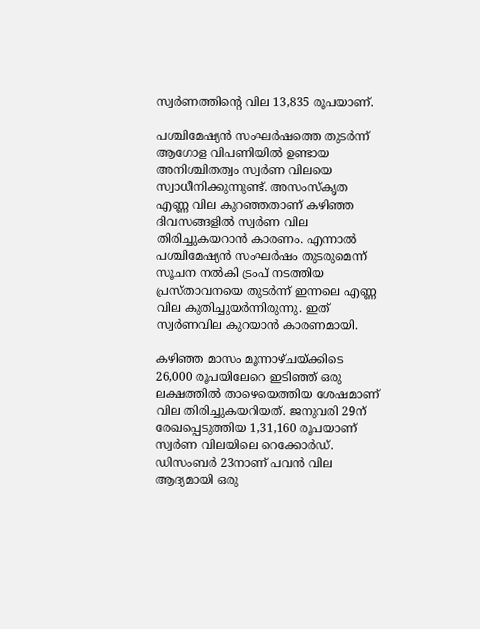സ്വര്‍ണത്തിന്റെ വില 13,835 രൂപയാണ്.

പശ്ചിമേഷ്യന്‍ സംഘര്‍ഷത്തെ തുടര്‍ന്ന് ആഗോള വിപണിയില്‍ ഉണ്ടായ അനിശ്ചിതത്വം സ്വര്‍ണ വിലയെ സ്വാധീനിക്കുന്നുണ്ട്. അസംസ്‌കൃത എണ്ണ വില കുറഞ്ഞതാണ് കഴിഞ്ഞ ദിവസങ്ങളില്‍ സ്വര്‍ണ വില തിരിച്ചുകയറാന്‍ കാരണം. എന്നാല്‍ പശ്ചിമേഷ്യന്‍ സംഘര്‍ഷം തുടരുമെന്ന് സൂചന നല്‍കി ട്രംപ് നടത്തിയ പ്രസ്താവനയെ തുടര്‍ന്ന് ഇന്നലെ എണ്ണ വില കുതിച്ചുയര്‍ന്നിരുന്നു. ഇത് സ്വര്‍ണവില കുറയാന്‍ കാരണമായി.

കഴിഞ്ഞ മാസം മൂന്നാഴ്ചയ്ക്കിടെ 26,000 രൂപയിലേറെ ഇടിഞ്ഞ് ഒരു ലക്ഷത്തില്‍ താഴെയെത്തിയ ശേഷമാണ് വില തിരിച്ചുകയറിയത്. ജനുവരി 29ന് രേഖപ്പെടുത്തിയ 1,31,160 രൂപയാണ് സ്വര്‍ണ വിലയിലെ റെക്കോര്‍ഡ്. ഡിസംബര്‍ 23നാണ് പവന്‍ വില ആദ്യമായി ഒരു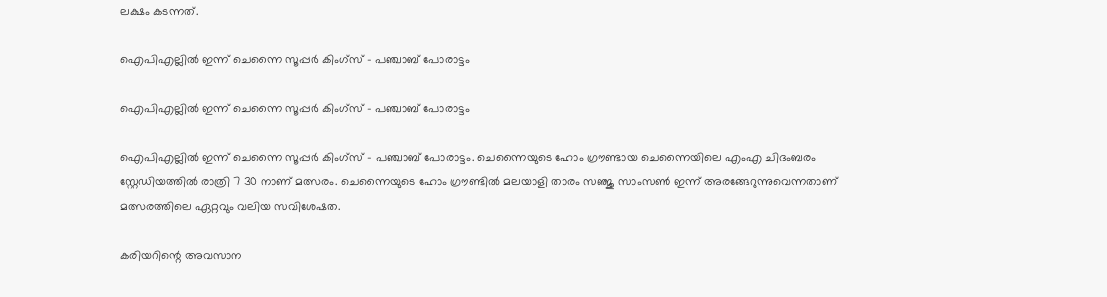ലക്ഷം കടന്നത്.

ഐപിഎല്ലില്‍ ഇന്ന് ചെന്നൈ സൂപ്പര്‍ കിംഗ്‌സ് – പഞ്ചാബ് പോരാട്ടം

ഐപിഎല്ലില്‍ ഇന്ന് ചെന്നൈ സൂപ്പര്‍ കിംഗ്‌സ് – പഞ്ചാബ് പോരാട്ടം

ഐപിഎല്ലില്‍ ഇന്ന് ചെന്നൈ സൂപ്പര്‍ കിംഗ്‌സ് – പഞ്ചാബ് പോരാട്ടം. ചെന്നൈയുടെ ഹോം ഗ്രൗണ്ടായ ചെന്നൈയിലെ എംഎ ചിദംബരം സ്റ്റേഡിയത്തില്‍ രാത്രി 7 30 നാണ് മത്സരം. ചെന്നൈയുടെ ഹോം ഗ്രൗണ്ടില്‍ മലയാളി താരം സഞ്ജു സാംസണ്‍ ഇന്ന് അരങ്ങേറുന്നുവെന്നതാണ് മത്സരത്തിലെ ഏറ്റവും വലിയ സവിശേഷത.

കരിയറിന്റെ അവസാന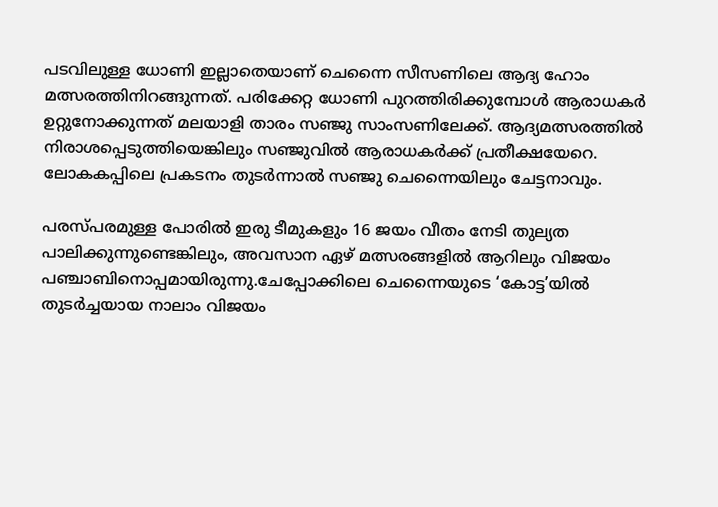പടവിലുള്ള ധോണി ഇല്ലാതെയാണ് ചെന്നൈ സീസണിലെ ആദ്യ ഹോം മത്സരത്തിനിറങ്ങുന്നത്. പരിക്കേറ്റ ധോണി പുറത്തിരിക്കുമ്പോള്‍ ആരാധകര്‍ ഉറ്റുനോക്കുന്നത് മലയാളി താരം സഞ്ജു സാംസണിലേക്ക്. ആദ്യമത്സരത്തില്‍ നിരാശപ്പെടുത്തിയെങ്കിലും സഞ്ജുവില്‍ ആരാധകര്‍ക്ക് പ്രതീക്ഷയേറെ. ലോകകപ്പിലെ പ്രകടനം തുടര്‍ന്നാല്‍ സഞ്ജു ചെന്നൈയിലും ചേട്ടനാവും.

പരസ്പരമുള്ള പോരില്‍ ഇരു ടീമുകളും 16 ജയം വീതം നേടി തുല്യത പാലിക്കുന്നുണ്ടെങ്കിലും, അവസാന ഏഴ് മത്സരങ്ങളില്‍ ആറിലും വിജയം പഞ്ചാബിനൊപ്പമായിരുന്നു.ചേപ്പോക്കിലെ ചെന്നൈയുടെ ‘കോട്ട’യില്‍ തുടര്‍ച്ചയായ നാലാം വിജയം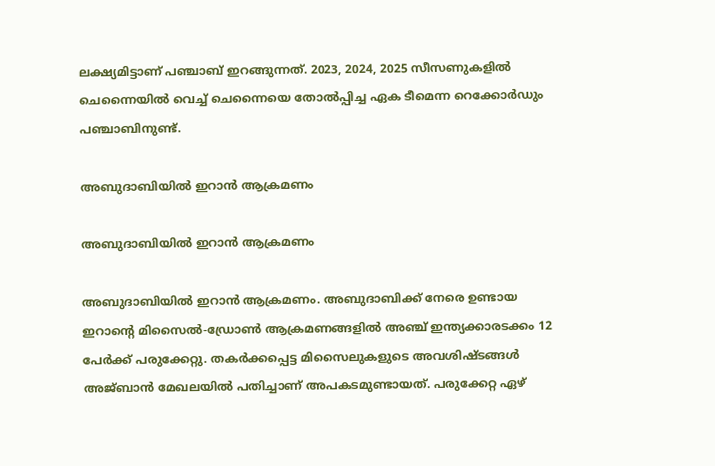ലക്ഷ്യമിട്ടാണ് പഞ്ചാബ് ഇറങ്ങുന്നത്. 2023, 2024, 2025 സീസണുകളില്‍ ചെന്നൈയില്‍ വെച്ച് ചെന്നൈയെ തോല്‍പ്പിച്ച ഏക ടീമെന്ന റെക്കോര്‍ഡും പഞ്ചാബിനുണ്ട്.

അബുദാബിയിൽ ഇറാൻ ആക്രമണം

അബുദാബിയിൽ ഇറാൻ ആക്രമണം

അബുദാബിയിൽ ഇറാൻ ആക്രമണം. അബുദാബിക്ക് നേരെ ഉണ്ടായ ഇറാന്റെ മിസൈൽ-ഡ്രോൺ ആക്രമണങ്ങളിൽ അഞ്ച് ഇന്ത്യക്കാരടക്കം 12 പേർക്ക് പരുക്കേറ്റു. തകർക്കപ്പെട്ട മിസൈലുകളുടെ അവശിഷ്ടങ്ങൾ അജ്ബാൻ മേഖലയിൽ പതിച്ചാണ് അപകടമുണ്ടായത്. പരുക്കേറ്റ ഏഴ്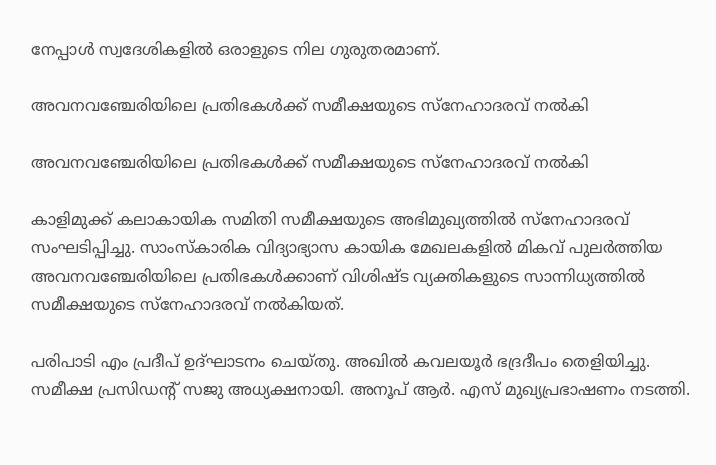നേപ്പാൾ സ്വദേശികളിൽ ഒരാളുടെ നില ഗുരുതരമാണ്.

അവനവഞ്ചേരിയിലെ പ്രതിഭകൾക്ക് സമീക്ഷയുടെ സ്നേഹാദരവ് നൽകി

അവനവഞ്ചേരിയിലെ പ്രതിഭകൾക്ക് സമീക്ഷയുടെ സ്നേഹാദരവ് നൽകി

കാളിമുക്ക് കലാകായിക സമിതി സമീക്ഷയുടെ അഭിമുഖ്യത്തിൽ സ്നേഹാദരവ് സംഘടിപ്പിച്ചു. സാംസ്കാരിക വിദ്യാഭ്യാസ കായിക മേഖലകളിൽ മികവ് പുലർത്തിയ അവനവഞ്ചേരിയിലെ പ്രതിഭകൾക്കാണ് വിശിഷ്ട വ്യക്തികളുടെ സാന്നിധ്യത്തിൽ സമീക്ഷയുടെ സ്നേഹാദരവ് നൽകിയത്.

പരിപാടി എം പ്രദീപ് ഉദ്ഘാടനം ചെയ്തു. അഖിൽ കവലയൂർ ഭദ്രദീപം തെളിയിച്ചു. സമീക്ഷ പ്രസിഡന്റ് സജു അധ്യക്ഷനായി. അനൂപ് ആർ. എസ് മുഖ്യപ്രഭാഷണം നടത്തി.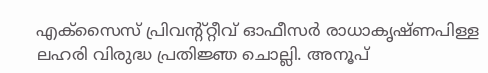എക്സൈസ് പ്രിവന്റ്റ്റീവ് ഓഫീസർ രാധാകൃഷ്ണപിള്ള ലഹരി വിരുദ്ധ പ്രതിജ്ഞ ചൊല്ലി. അനൂപ്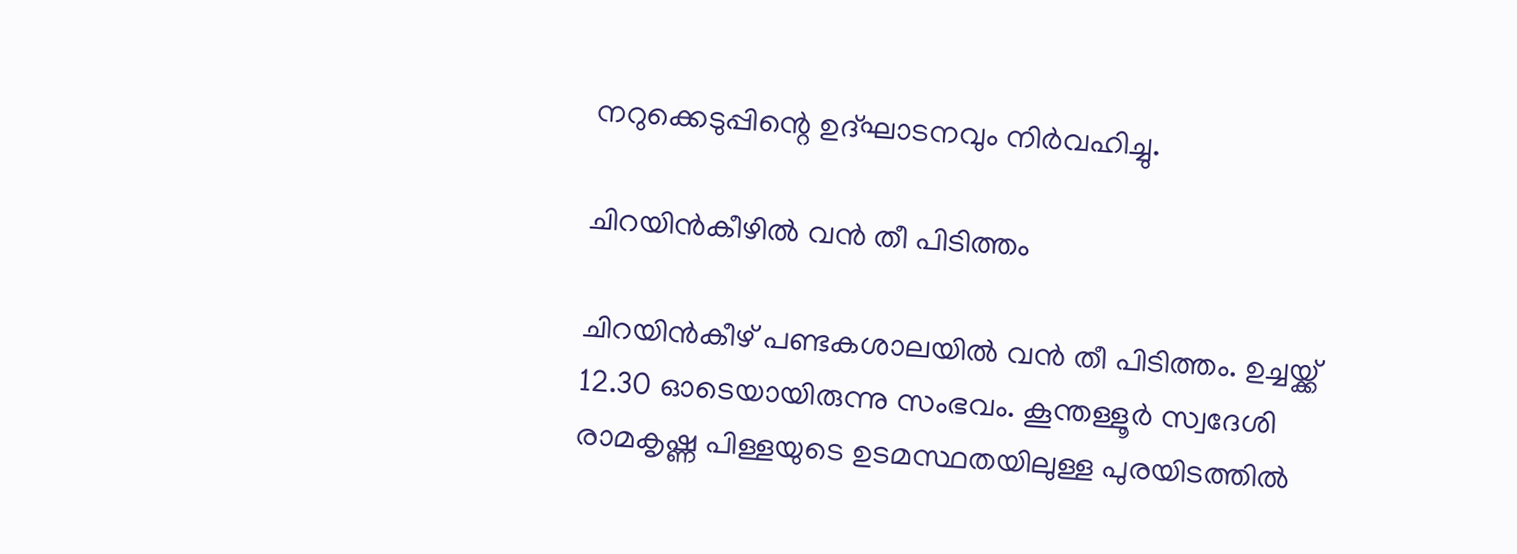നറുക്കെടുപ്പിന്റെ ഉദ്ഘാടനവും നിർവഹിച്ചു.

ചിറയിൻകീഴിൽ വൻ തീ പിടിത്തം

ചിറയിൻകീഴ് പണ്ടകശാലയിൽ വൻ തീ പിടിത്തം. ഉച്ചയ്ക്ക് 12.30 ഓടെയായിരുന്നു സംഭവം. കൂന്തള്ളൂർ സ്വദേശി രാമകൃഷ്ണ പിള്ളയുടെ ഉടമസ്ഥതയിലുള്ള പുരയിടത്തിൽ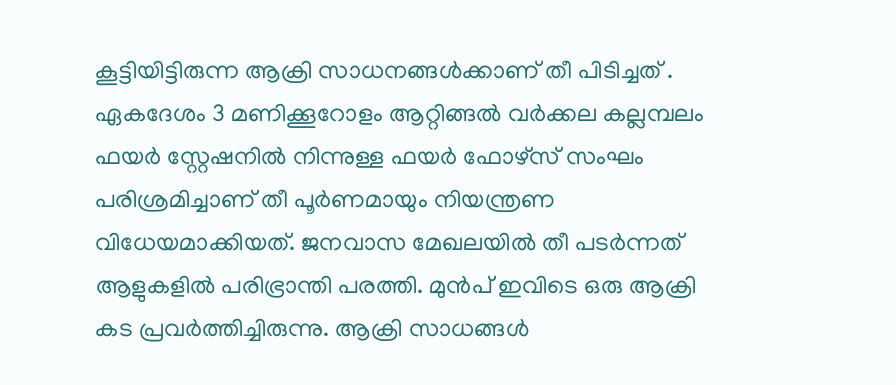കൂട്ടിയിട്ടിരുന്ന ആക്രി സാധനങ്ങൾക്കാണ് തീ പിടിച്ചത് . ഏകദേശം 3 മണിക്കൂറോളം ആറ്റിങ്ങൽ വർക്കല കല്ലമ്പലം ഫയർ സ്റ്റേഷനിൽ നിന്നുള്ള ഫയർ ഫോഴ്സ് സംഘം പരിശ്രമിച്ചാണ് തീ പൂർണമായും നിയന്ത്രണ വിധേയമാക്കിയത്. ജനവാസ മേഖലയിൽ തീ പടർന്നത് ആളുകളിൽ പരിഭ്രാന്തി പരത്തി. മുൻപ് ഇവിടെ ഒരു ആക്രി കട പ്രവർത്തിച്ചിരുന്നു. ആക്രി സാധങ്ങൾ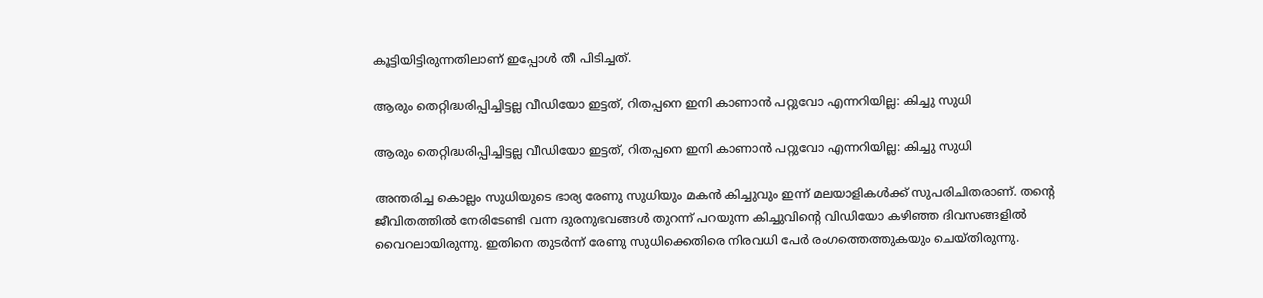കൂട്ടിയിട്ടിരുന്നതിലാണ് ഇപ്പോൾ തീ പിടിച്ചത്.

ആരും തെറ്റിദ്ധരിപ്പിച്ചിട്ടല്ല വീഡിയോ ഇട്ടത്, റിതപ്പനെ ഇനി കാണാന്‍ പറ്റുവോ എന്നറിയില്ല: കിച്ചു സുധി

ആരും തെറ്റിദ്ധരിപ്പിച്ചിട്ടല്ല വീഡിയോ ഇട്ടത്, റിതപ്പനെ ഇനി കാണാന്‍ പറ്റുവോ എന്നറിയില്ല: കിച്ചു സുധി

അന്തരിച്ച കൊല്ലം സുധിയുടെ ഭാര്യ രേണു സുധിയും മകന്‍ കിച്ചുവും ഇന്ന് മലയാളികള്‍ക്ക് സുപരിചിതരാണ്. തന്റെ ജീവിതത്തില്‍ നേരിടേണ്ടി വന്ന ദുരനുഭവങ്ങള്‍ തുറന്ന് പറയുന്ന കിച്ചുവിന്റെ വിഡിയോ കഴിഞ്ഞ ദിവസങ്ങളില്‍ വൈറലായിരുന്നു. ഇതിനെ തുടര്‍ന്ന് രേണു സുധിക്കെതിരെ നിരവധി പേര്‍ രംഗത്തെത്തുകയും ചെയ്തിരുന്നു.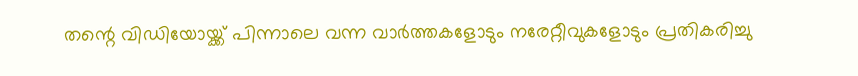തന്റെ വിഡിയോയ്ക്ക് പിന്നാലെ വന്ന വാര്‍ത്തകളോടും നരേറ്റീവുകളോടും പ്രതികരിച്ചു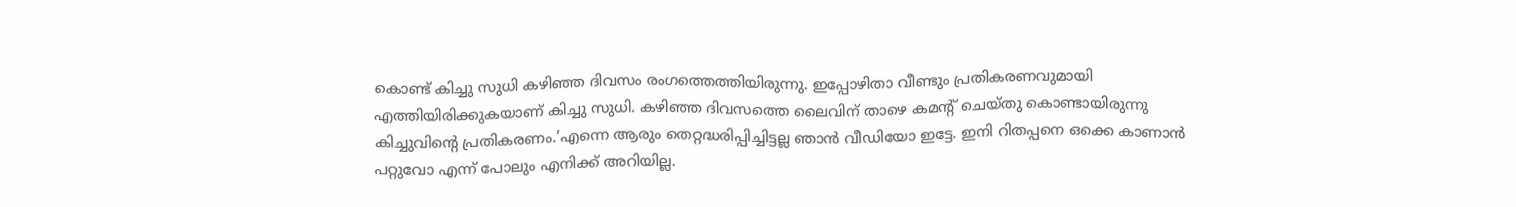കൊണ്ട് കിച്ചു സുധി കഴിഞ്ഞ ദിവസം രംഗത്തെത്തിയിരുന്നു. ഇപ്പോഴിതാ വീണ്ടും പ്രതികരണവുമായി എത്തിയിരിക്കുകയാണ് കിച്ചു സുധി. കഴിഞ്ഞ ദിവസത്തെ ലൈവിന് താഴെ കമന്റ് ചെയ്തു കൊണ്ടായിരുന്നു കിച്ചുവിന്റെ പ്രതികരണം.’എന്നെ ആരും തെറ്റദ്ധരിപ്പിച്ചിട്ടല്ല ഞാന്‍ വീഡിയോ ഇട്ടേ. ഇനി റിതപ്പനെ ഒക്കെ കാണാന്‍ പറ്റുവോ എന്ന് പോലും എനിക്ക് അറിയില്ല.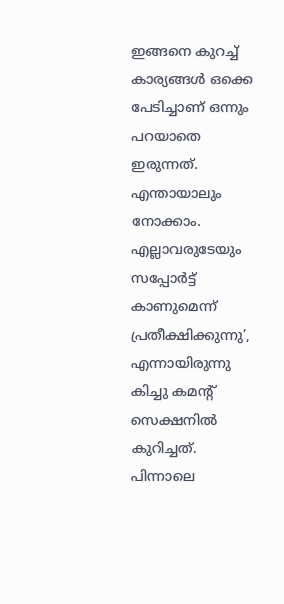ഇങ്ങനെ കുറച്ച് കാര്യങ്ങള്‍ ഒക്കെ പേടിച്ചാണ് ഒന്നും പറയാതെ ഇരുന്നത്. എന്തായാലും നോക്കാം. എല്ലാവരുടേയും സപ്പോര്‍ട്ട് കാണുമെന്ന് പ്രതീക്ഷിക്കുന്നു’, എന്നായിരുന്നു കിച്ചു കമന്റ് സെക്ഷനില്‍ കുറിച്ചത്. പിന്നാലെ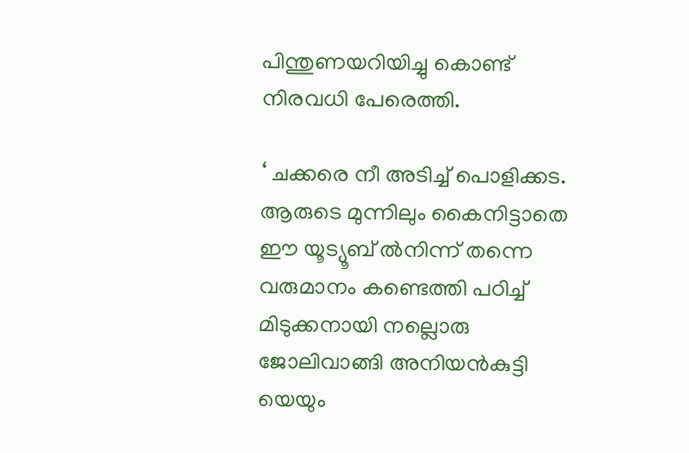പിന്തുണയറിയിച്ചു കൊണ്ട് നിരവധി പേരെത്തി.

‘ ചക്കരെ നീ അടിച്ച് പൊളിക്കട. ആരുടെ മുന്നിലും കൈനിട്ടാതെ ഈ യൂട്യൂബ് ല്‍നിന്ന് തന്നെ വരുമാനം കണ്ടെത്തി പഠിച്ച് മിടുക്കനായി നല്ലൊരു ജോലിവാങ്ങി അനിയന്‍കുട്ടി യെയും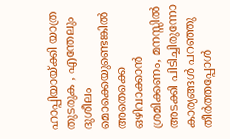ഹാപ്പിയായ്ക്കി യാത്ര തുടരുക , എന്തേലും ദുശീലം മൊക്കെയുണ്ടെങ്കില്‍ അതെക്കെ ഒഴിവാക്കാന്‍ ശ്രമിക്കണം, മനസ്സില്‍ അടക്കി പിടിച്ചിരുന്നോ കാര്യങ്ങള്‍ പറഞ്ഞു തീര്‍ത്തപ്പോള്‍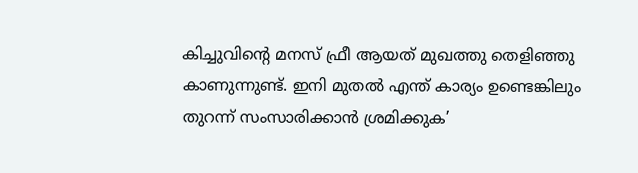കിച്ചുവിന്റെ മനസ് ഫ്രീ ആയത് മുഖത്തു തെളിഞ്ഞു കാണുന്നുണ്ട്. ഇനി മുതല്‍ എന്ത് കാര്യം ഉണ്ടെങ്കിലും തുറന്ന് സംസാരിക്കാന്‍ ശ്രമിക്കുക’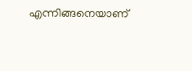എന്നിങ്ങനെയാണ്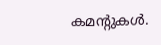കമന്റുകള്‍.